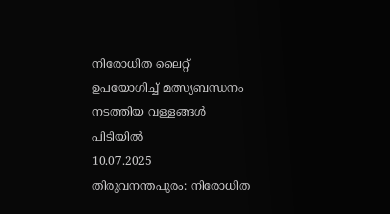നിരോധിത ലൈറ്റ് ഉപയോഗിച്ച് മത്സ്യബന്ധനം നടത്തിയ വള്ളങ്ങൾ പിടിയിൽ
10.07.2025
തിരുവനന്തപുരം: നിരോധിത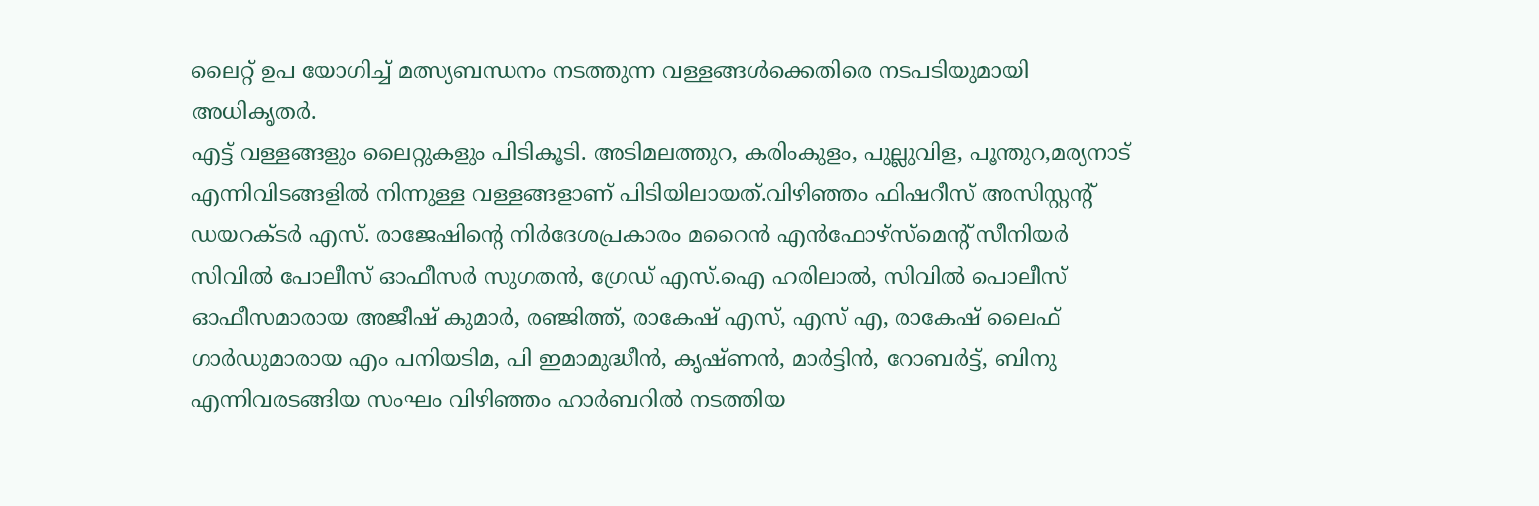ലൈറ്റ് ഉപ യോഗിച്ച് മത്സ്യബന്ധനം നടത്തുന്ന വള്ളങ്ങൾക്കെതിരെ നടപടിയുമായി അധികൃതർ.
എട്ട് വള്ളങ്ങളും ലൈറ്റുകളും പിടികൂടി. അടിമലത്തുറ, കരിംകുളം, പുല്ലുവിള, പൂന്തുറ,മര്യനാട് എന്നിവിടങ്ങളിൽ നിന്നുള്ള വള്ളങ്ങളാണ് പിടിയിലായത്.വിഴിഞ്ഞം ഫിഷറീസ് അസിസ്റ്റന്റ് ഡയറക്ടർ എസ്. രാജേഷിന്റെ നിർദേശപ്രകാരം മറൈൻ എൻഫോഴ്സ്മെന്റ് സീനിയർ സിവിൽ പോലീസ് ഓഫീസർ സുഗതൻ, ഗ്രേഡ് എസ്.ഐ ഹരിലാൽ, സിവിൽ പൊലീസ് ഓഫീസമാരായ അജീഷ് കുമാർ, രഞ്ജിത്ത്, രാകേഷ് എസ്, എസ് എ, രാകേഷ് ലൈഫ് ഗാർഡുമാരായ എം പനിയടിമ, പി ഇമാമുദ്ധീൻ, കൃഷ്ണൻ, മാർട്ടിൻ, റോബർട്ട്, ബിനു എന്നിവരടങ്ങിയ സംഘം വിഴിഞ്ഞം ഹാർബറിൽ നടത്തിയ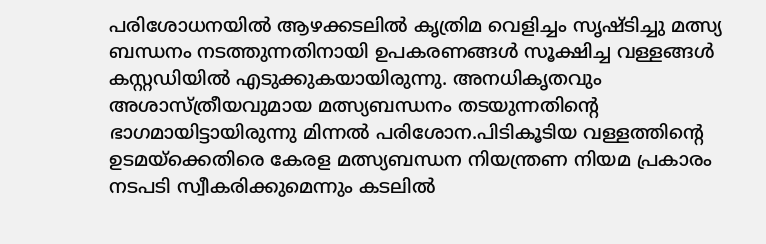പരിശോധനയിൽ ആഴക്കടലിൽ കൃത്രിമ വെളിച്ചം സൃഷ്ടിച്ചു മത്സ്യ ബന്ധനം നടത്തുന്നതിനായി ഉപകരണങ്ങൾ സൂക്ഷിച്ച വള്ളങ്ങൾ കസ്റ്റഡിയിൽ എടുക്കുകയായിരുന്നു. അനധികൃതവും അശാസ്ത്രീയവുമായ മത്സ്യബന്ധനം തടയുന്നതിന്റെ ഭാഗമായിട്ടായിരുന്നു മിന്നൽ പരിശോന.പിടികൂടിയ വള്ളത്തിന്റെ ഉടമയ്ക്കെതിരെ കേരള മത്സ്യബന്ധന നിയന്ത്രണ നിയമ പ്രകാരം നടപടി സ്വീകരിക്കുമെന്നും കടലിൽ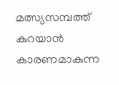മത്സ്യസമ്പത്ത് കുറയാൻ കാരണമാകുന്ന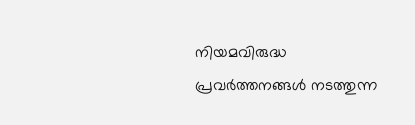നിയമവിരുദ്ധ പ്രവർത്തനങ്ങൾ നടത്തുന്ന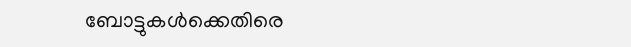ബോട്ടുകൾക്കെതിരെ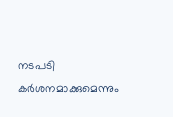നടപടി കർശനമാക്കുമെന്നും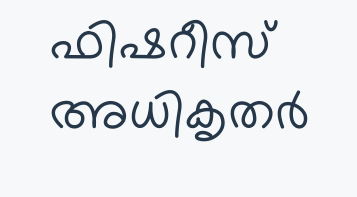ഫിഷറീസ് അധികൃതർ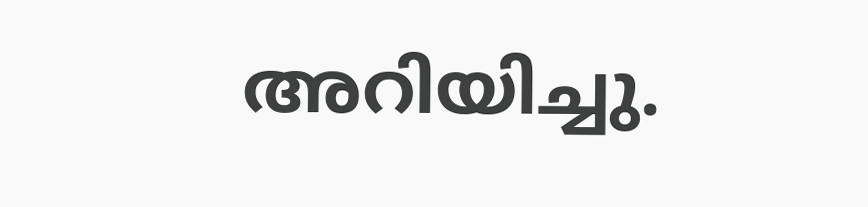അറിയിച്ചു.